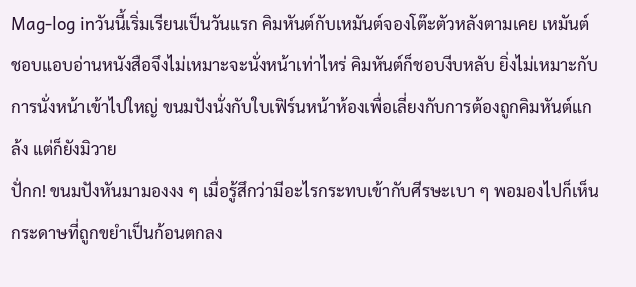Mag-log inวันนี้เริ่มเรียนเป็นวันแรก คิมหันต์กับเหมันต์จองโต๊ะตัวหลังตามเคย เหมันต์ชอบแอบอ่านหนังสือจึงไม่เหมาะจะนั่งหน้าเท่าไหร่ คิมหันต์ก็ชอบงีบหลับ ยิ่งไม่เหมาะกับการนั่งหน้าเข้าไปใหญ่ ขนมปังนั่งกับใบเฟิร์นหน้าห้องเพื่อเลี่ยงกับการต้องถูกคิมหันต์แกล้ง แต่ก็ยังมิวาย
ปั่กก! ขนมปังหันมามองงง ๆ เมื่อรู้สึกว่ามีอะไรกระทบเข้ากับศีรษะเบา ๆ พอมองไปก็เห็นกระดาษที่ถูกขยำเป็นก้อนตกลง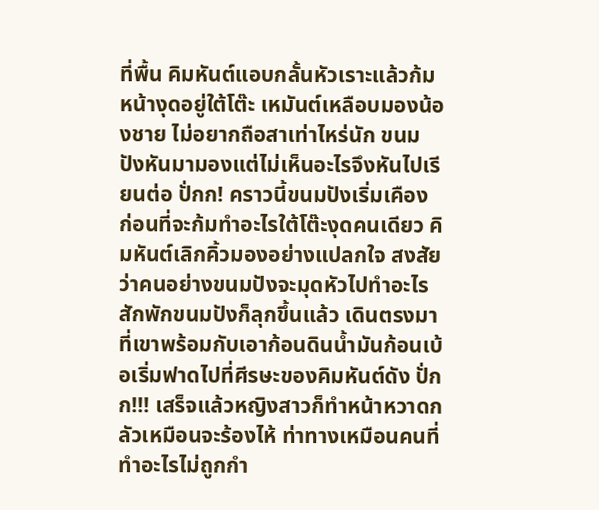ที่พื้น คิมหันต์แอบกลั้นหัวเราะแล้วก้มหน้างุดอยู่ใต้โต๊ะ เหมันต์เหลือบมองน้องชาย ไม่อยากถือสาเท่าไหร่นัก ขนมปังหันมามองแต่ไม่เห็นอะไรจึงหันไปเรียนต่อ ปั่กก! คราวนี้ขนมปังเริ่มเคือง ก่อนที่จะก้มทำอะไรใต้โต๊ะงุดคนเดียว คิมหันต์เลิกคิ้วมองอย่างแปลกใจ สงสัยว่าคนอย่างขนมปังจะมุดหัวไปทำอะไร สักพักขนมปังก็ลุกขึ้นแล้ว เดินตรงมาที่เขาพร้อมกับเอาก้อนดินน้ำมันก้อนเบ้อเริ่มฟาดไปที่ศีรษะของคิมหันต์ดัง ปั่กก!!! เสร็จแล้วหญิงสาวก็ทำหน้าหวาดกลัวเหมือนจะร้องไห้ ท่าทางเหมือนคนที่ทำอะไรไม่ถูกกำ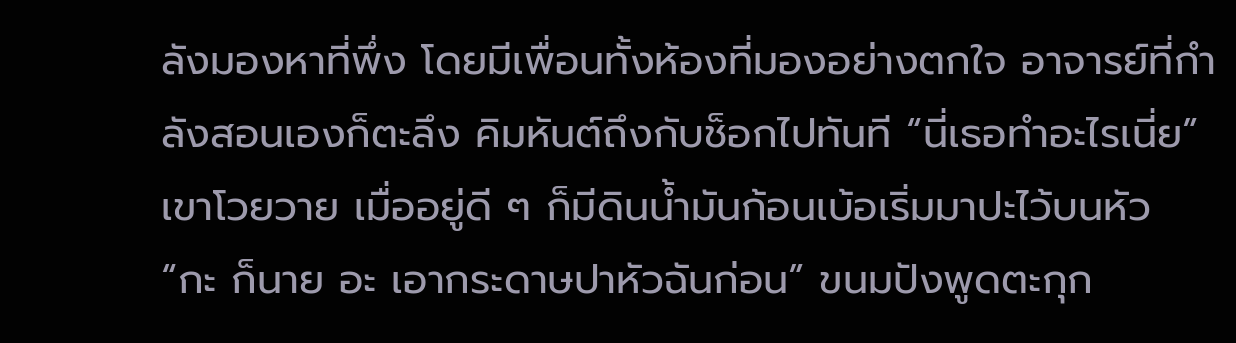ลังมองหาที่พึ่ง โดยมีเพื่อนทั้งห้องที่มองอย่างตกใจ อาจารย์ที่กำลังสอนเองก็ตะลึง คิมหันต์ถึงกับช็อกไปทันที “นี่เธอทำอะไรเนี่ย” เขาโวยวาย เมื่ออยู่ดี ๆ ก็มีดินน้ำมันก้อนเบ้อเริ่มมาปะไว้บนหัว “กะ ก็นาย อะ เอากระดาษปาหัวฉันก่อน” ขนมปังพูดตะกุก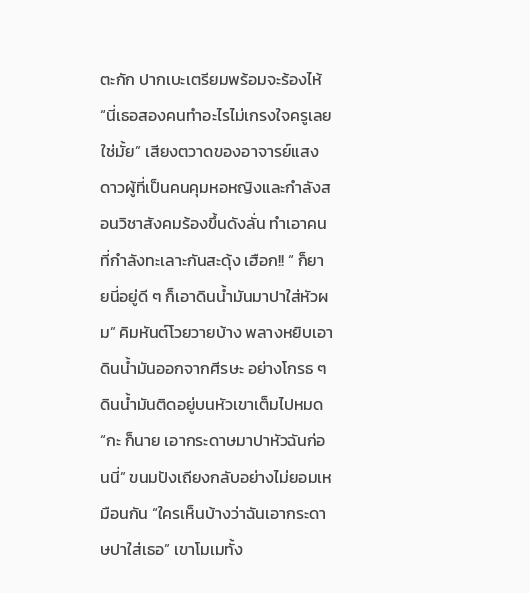ตะกัก ปากเบะเตรียมพร้อมจะร้องไห้ “นี่เธอสองคนทำอะไรไม่เกรงใจครูเลยใช่มั้ย” เสียงตวาดของอาจารย์แสงดาวผู้ที่เป็นคนคุมหอหญิงและกำลังสอนวิชาสังคมร้องขึ้นดังลั่น ทำเอาคนที่กำลังทะเลาะกันสะดุ้ง เฮือก!! “ ก็ยายนี่อยู่ดี ๆ ก็เอาดินน้ำมันมาปาใส่หัวผม” คิมหันต์โวยวายบ้าง พลางหยิบเอาดินน้ำมันออกจากศีรษะ อย่างโกรธ ๆ ดินน้ำมันติดอยู่บนหัวเขาเต็มไปหมด “กะ ก็นาย เอากระดาษมาปาหัวฉันก่อนนี่” ขนมปังเถียงกลับอย่างไม่ยอมเหมือนกัน “ใครเห็นบ้างว่าฉันเอากระดาษปาใส่เธอ” เขาโมเมทั้ง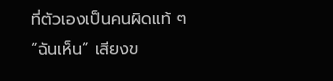ที่ตัวเองเป็นคนผิดแท้ ๆ “ฉันเห็น” เสียงข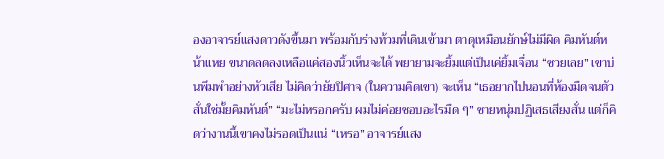องอาจารย์แสงดาวดังขึ้นมา พร้อมกับร่างท้วมที่เดินเข้ามา ตาดุเหมือนยักษ์ไม่มีผิด คิมหันต์หน้าแหย ขนาดลดลงเหลือแค่สองนิ้วเห็นจะได้ พยายามจะยิ้มแต่เป็นเค่ยิ้มเจื่อน “ซวยเลย” เขาบ่นพึมพำอย่างหัวเสีย ไม่คิดว่ายัยปิศาจ (ในความคิดเขา) จะเห็น “เธอยากไปนอนที่ห้องมืดจนตัวสั่นใช่มั้ยคิมหันต์” “มะไม่หรอกครับ ผมไม่ค่อยชอบอะไรมืด ๆ” ชายหนุ่มปฏิเสธเสียงสั่น แต่ก็คิดว่างานนี้เขาคงไม่รอดเป็นแน่ “เหรอ” อาจารย์แสง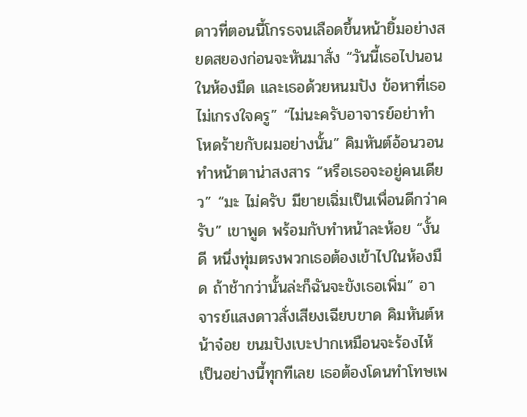ดาวที่ตอนนี้โกรธจนเลือดขึ้นหน้ายิ้มอย่างสยดสยองก่อนจะหันมาสั่ง “วันนี้เธอไปนอนในห้องมืด และเธอด้วยหนมปัง ข้อหาที่เธอไม่เกรงใจครู” “ไม่นะครับอาจารย์อย่าทำโหดร้ายกับผมอย่างนั้น” คิมหันต์อ้อนวอนทำหน้าตาน่าสงสาร “หรือเธอจะอยู่คนเดียว” “มะ ไม่ครับ มียายเฉิ่มเป็นเพื่อนดีกว่าครับ” เขาพูด พร้อมกับทำหน้าละห้อย “งั้นดี หนึ่งทุ่มตรงพวกเธอต้องเข้าไปในห้องมืด ถ้าช้ากว่านั้นล่ะก็ฉันจะขังเธอเพิ่ม” อาจารย์แสงดาวสั่งเสียงเฉียบขาด คิมหันต์หน้าจ๋อย ขนมปังเบะปากเหมือนจะร้องไห้ เป็นอย่างนี้ทุกทีเลย เธอต้องโดนทำโทษเพ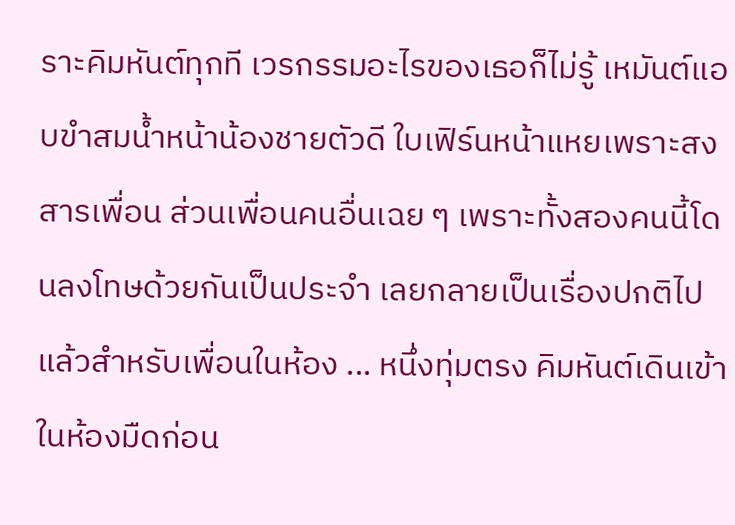ราะคิมหันต์ทุกที เวรกรรมอะไรของเธอก็ไม่รู้ เหมันต์แอบขำสมน้ำหน้าน้องชายตัวดี ใบเฟิร์นหน้าแหยเพราะสงสารเพื่อน ส่วนเพื่อนคนอื่นเฉย ๆ เพราะทั้งสองคนนี้โดนลงโทษด้วยกันเป็นประจำ เลยกลายเป็นเรื่องปกติไปแล้วสำหรับเพื่อนในห้อง ... หนึ่งทุ่มตรง คิมหันต์เดินเข้าในห้องมืดก่อน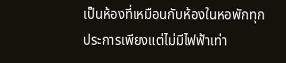เป็นห้องที่เหมือนกับห้องในหอพักทุกประการเพียงแต่ไม่มีไฟฟ้าเท่า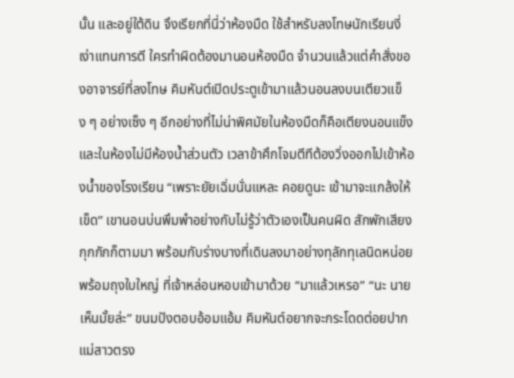นั้น และอยู่ใต้ดิน จึงเรียกที่นี่ว่าห้องมืด ใช้สำหรับลงโทษนักเรียนงี่เง่าแทนการตี ใครทำผิดต้องมานอนห้องมืด จำนวนแล้วแต่คำสั่งของอาจารย์ที่ลงโทษ คิมหันต์เปิดประตูเข้ามาแล้วนอนลงบนเตียวแข็ง ๆ อย่างเซ็ง ๆ อีกอย่างที่ไม่น่าพิศมัยในห้องมืดก็คือเตียงนอนแข็ง และในห้องไม่มีห้องน้ำส่วนตัว เวลาข้าศึกโจมตีทีต้องวิ่งออกไปเข้าห้องน้ำของโรงเรียน “เพราะยัยเฉิ่มนั่นแหละ คอยดูนะ เข้ามาจะแกล้งให้เข็ด” เขานอนบ่นพึมพำอย่างกับไม่รู้ว่าตัวเองเป็นคนผิด สักพักเสียงกุกกักก็ตามมา พร้อมกับร่างบางที่เดินลงมาอย่างทุลักทุเลนิดหน่อย พร้อมถุงใบใหญ่ ที่เจ้าหล่อนหอบเข้ามาด้วย “มาแล้วเหรอ” “นะ นายเห็นมั้ยล่ะ” ขนมปังตอบอ้อมแอ้ม คิมหันต์อยากจะกระโดดต่อยปากแม่สาวตรง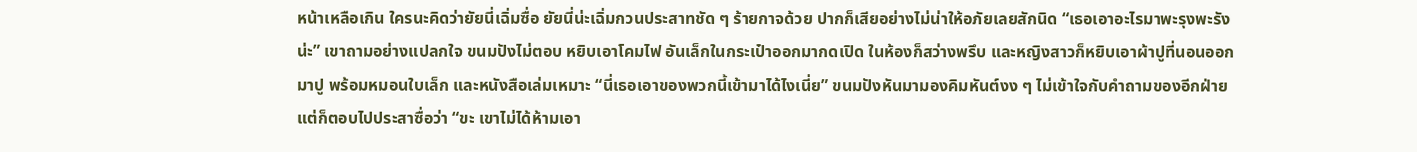หน้าเหลือเกิน ใครนะคิดว่ายัยนี่เฉิ่มซื่อ ยัยนี่น่ะเฉิ่มกวนประสาทชัด ๆ ร้ายกาจด้วย ปากก็เสียอย่างไม่น่าให้อภัยเลยสักนิด “เธอเอาอะไรมาพะรุงพะรังน่ะ” เขาถามอย่างแปลกใจ ขนมปังไม่ตอบ หยิบเอาโคมไฟ อันเล็กในกระเป๋าออกมากดเปิด ในห้องก็สว่างพรึบ และหญิงสาวก็หยิบเอาผ้าปูที่นอนออกมาปู พร้อมหมอนใบเล็ก และหนังสือเล่มเหมาะ “นี่เธอเอาของพวกนี้เข้ามาได้ไงเนี่ย” ขนมปังหันมามองคิมหันต์งง ๆ ไม่เข้าใจกับคำถามของอีกฝ่าย แต่ก็ตอบไปประสาซื่อว่า “ขะ เขาไม่ได้ห้ามเอา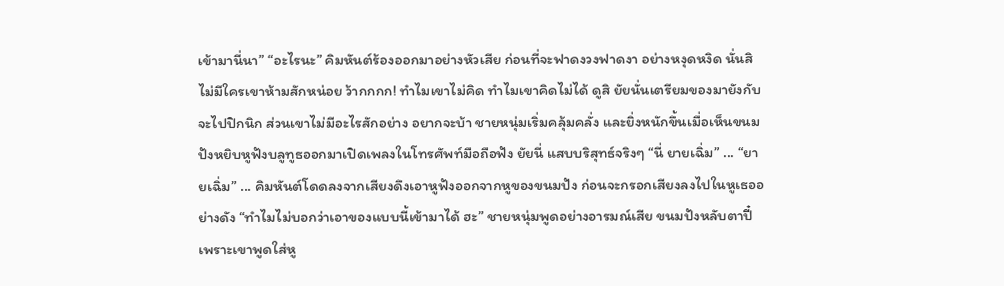เข้ามานี่นา” “อะไรนะ” คิมหันต์ร้องออกมาอย่างหัวเสีย ก่อนที่จะฟาดงวงฟาดงา อย่างหงุดหงิด นั่นสิ ไม่มีใครเขาห้ามสักหน่อย ว้ากกกก! ทำไมเขาไม่คิด ทำไมเขาคิดไม่ได้ ดูสิ ยัยนั่นเตรียมของมายังกับจะไปปิกนิก ส่วนเขาไม่มีอะไรสักอย่าง อยากจะบ้า ชายหนุ่มเริ่มคลุ้มคลั่ง และยิ่งหนักขึ้นเมื่อเห็นขนมปังหยิบหูฟังบลูทูธออกมาเปิดเพลงในโทรศัพท์มือถือฟัง ยัยนี่ แสบบริสุทธ์จริงๆ “นี่ ยายเฉิ่ม” ... “ยายเฉิ่ม” ... คิมหันต์โดดลงจากเสียงดึงเอาหูฟังออกจากหูของขนมปัง ก่อนจะกรอกเสียงลงไปในหูเธออย่างดัง “ทำไมไม่บอกว่าเอาของแบบนี้เข้ามาได้ ฮะ” ชายหนุ่มพูดอย่างอารมณ์เสีย ขนมปังหลับตาปี๋ เพราะเขาพูดใส่หู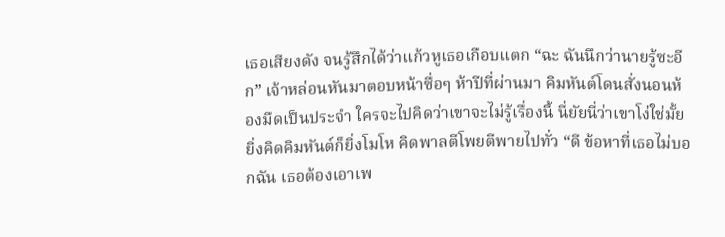เธอเสียงดัง จนรู้สึกได้ว่าแก้วหูเธอเกือบแตก “ฉะ ฉันนึกว่านายรู้ซะอีก” เจ้าหล่อนหันมาตอบหน้าซื่อๆ ห้าปีที่ผ่านมา คิมหันต์โดนสั่งนอนห้องมืดเป็นประจำ ใครจะไปคิดว่าเขาจะไม่รู้เรื่องนี้ นี่ยัยนี่ว่าเขาโง่ใช่มั้ย ยิ่งคิดคิมหันต์ก็ยิ่งโมโห คิดพาลตีโพยตีพายไปทั่ว “ดี ข้อหาที่เธอไม่บอกฉัน เธอต้องเอาเพ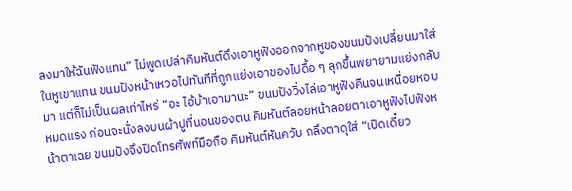ลงมาให้ฉันฟังแทน” ไม่พูดเปล่าคิมหันต์ดึงเอาหูฟังออกจากหูของขนมปังเปลี่ยนมาใส่ในหูเขาแทน ขนมปังหน้าเหวอไปทันทีที่ถูกแย่งเอาของไปดื้อ ๆ ลุกขึ้นพยายามแย่งกลับมา แต่ก็ไม่เป็นผลเท่าไหร่ “อะ ไอ้บ้าเอามานะ” ขนมปังวิ่งไล่เอาหูฟังคืนจนเหนื่อยหอบหมดแรง ก่อนจะนั่งลงบนผ้าปูที่นอนของตน คิมหันต์ลอยหน้าลอยตาเอาหูฟังไปฟังหน้าตาเฉย ขนมปังจึงปิดโทรศัพท์มือถือ คิมหันต์หันควับ ถลึงตาดุใส่ “เปิดเดี๋ยว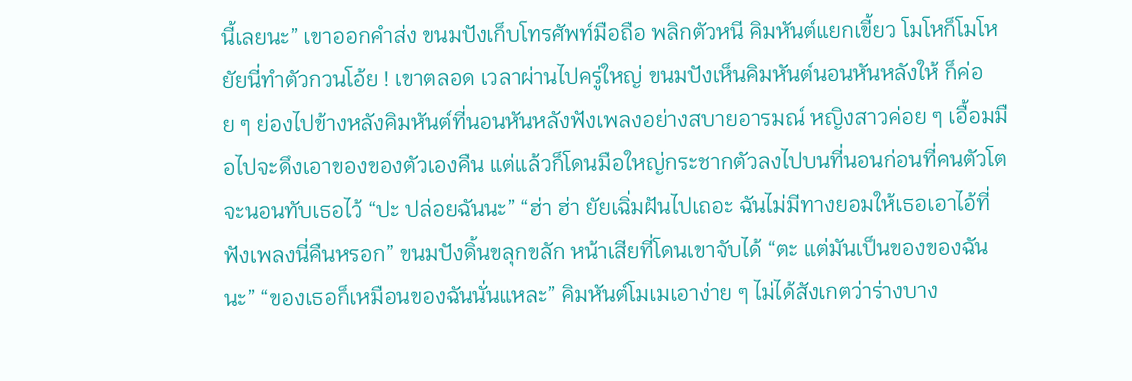นี้เลยนะ” เขาออกคำส่ง ขนมปังเก็บโทรศัพท์มือถือ พลิกตัวหนี คิมหันต์แยกเขี้ยว โมโหก็โมโห ยัยนี่ทำตัวกวนโอ้ย ! เขาตลอด เวลาผ่านไปครู่ใหญ่ ขนมปังเห็นคิมหันต์นอนหันหลังให้ ก็ค่อย ๆ ย่องไปข้างหลังคิมหันต์ที่นอนหันหลังฟังเพลงอย่างสบายอารมณ์ หญิงสาวค่อย ๆ เอื้อมมือไปจะดึงเอาของของตัวเองคืน แต่แล้วก็โดนมือใหญ่กระชากตัวลงไปบนที่นอนก่อนที่คนตัวโตจะนอนทับเธอไว้ “ปะ ปล่อยฉันนะ” “ฮ่า ฮ่า ยัยเฉิ่มฝันไปเถอะ ฉันไม่มีทางยอมให้เธอเอาไอ้ที่ฟังเพลงนี่คืนหรอก” ขนมปังดิ้นขลุกขลัก หน้าเสียที่โดนเขาจับได้ “ตะ แต่มันเป็นของของฉันนะ” “ของเธอก็เหมือนของฉันนั่นแหละ” คิมหันต์โมเมเอาง่าย ๆ ไม่ได้สังเกตว่าร่างบาง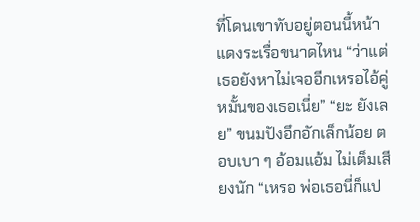ที่โดนเขาทับอยู่ตอนนี้หน้าแดงระเรื่อขนาดไหน “ว่าแต่เธอยังหาไม่เจออีกเหรอไอ้คู่หมั้นของเธอเนี่ย” “ยะ ยังเลย” ขนมปังอึกอักเล็กน้อย ตอบเบา ๆ อ้อมแอ้ม ไม่เต็มเสียงนัก “เหรอ พ่อเธอนี่ก็แป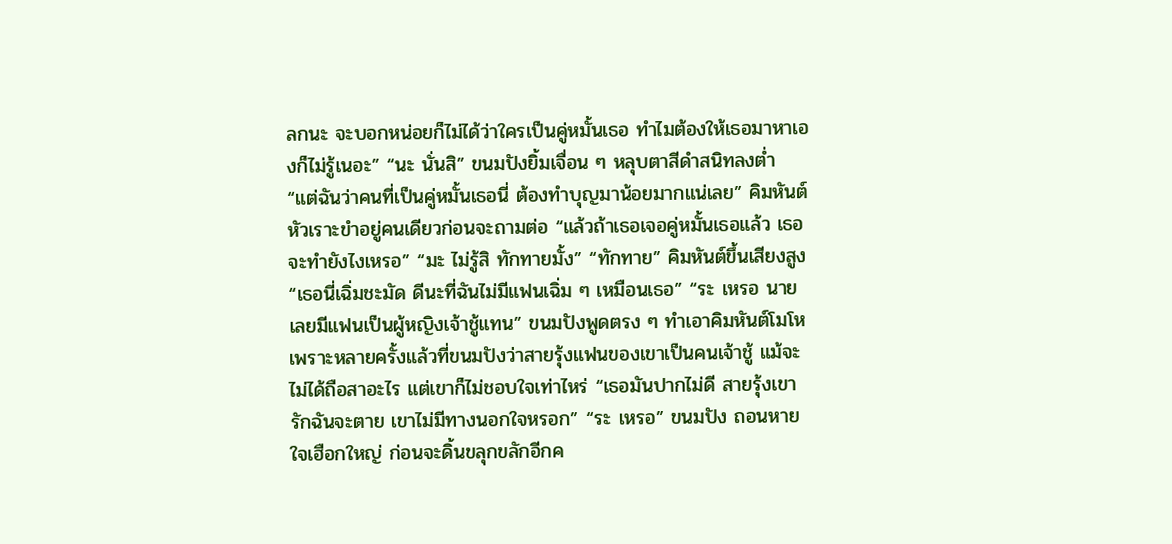ลกนะ จะบอกหน่อยก็ไม่ได้ว่าใครเป็นคู่หมั้นเธอ ทำไมต้องให้เธอมาหาเองก็ไม่รู้เนอะ” “นะ นั่นสิ” ขนมปังยิ้มเจื่อน ๆ หลุบตาสีดำสนิทลงต่ำ “แต่ฉันว่าคนที่เป็นคู่หมั้นเธอนี่ ต้องทำบุญมาน้อยมากแน่เลย” คิมหันต์หัวเราะขำอยู่คนเดียวก่อนจะถามต่อ “แล้วถ้าเธอเจอคู่หมั้นเธอแล้ว เธอจะทำยังไงเหรอ” “มะ ไม่รู้สิ ทักทายมั้ง” “ทักทาย” คิมหันต์ขึ้นเสียงสูง “เธอนี่เฉิ่มชะมัด ดีนะที่ฉันไม่มีแฟนเฉิ่ม ๆ เหมือนเธอ” “ระ เหรอ นายเลยมีแฟนเป็นผู้หญิงเจ้าชู้แทน” ขนมปังพูดตรง ๆ ทำเอาคิมหันต์โมโห เพราะหลายครั้งแล้วที่ขนมปังว่าสายรุ้งแฟนของเขาเป็นคนเจ้าชู้ แม้จะไม่ได้ถือสาอะไร แต่เขาก็ไม่ชอบใจเท่าไหร่ “เธอมันปากไม่ดี สายรุ้งเขารักฉันจะตาย เขาไม่มีทางนอกใจหรอก” “ระ เหรอ” ขนมปัง ถอนหายใจเฮือกใหญ่ ก่อนจะดิ้นขลุกขลักอีกค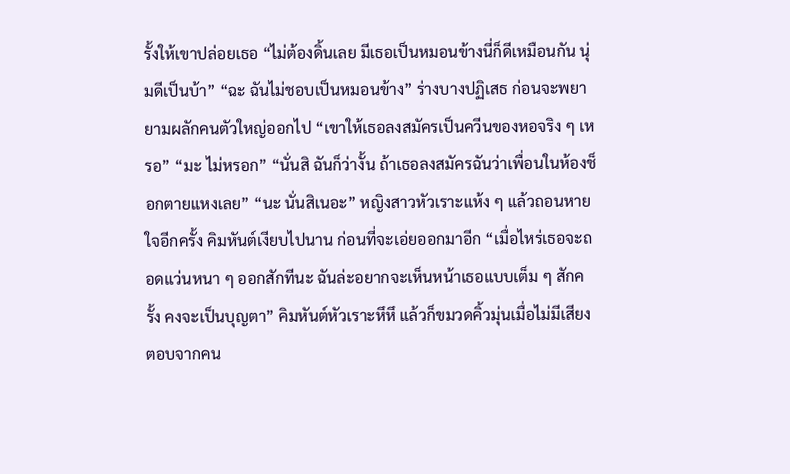รั้งให้เขาปล่อยเธอ “ไม่ต้องดิ้นเลย มีเธอเป็นหมอนข้างนี่ก็ดีเหมือนกัน นุ่มดีเป็นบ้า” “ฉะ ฉันไม่ชอบเป็นหมอนข้าง” ร่างบางปฏิเสธ ก่อนจะพยายามผลักคนตัวใหญ่ออกไป “เขาให้เธอลงสมัครเป็นควีนของหอจริง ๆ เหรอ” “มะ ไม่หรอก” “นั่นสิ ฉันก็ว่างั้น ถ้าเธอลงสมัครฉันว่าเพื่อนในห้องช็อกตายแหงเลย” “นะ นั่นสิเนอะ” หญิงสาวหัวเราะแห้ง ๆ แล้วถอนหายใจอีกครั้ง คิมหันต์เงียบไปนาน ก่อนที่จะเอ่ยออกมาอีก “เมื่อไหร่เธอจะถอดแว่นหนา ๆ ออกสักทีนะ ฉันล่ะอยากจะเห็นหน้าเธอแบบเต็ม ๆ สักครั้ง คงจะเป็นบุญตา” คิมหันต์หัวเราะหึหึ แล้วก็ขมวดคิ้วมุ่นเมื่อไม่มีเสียงตอบจากคน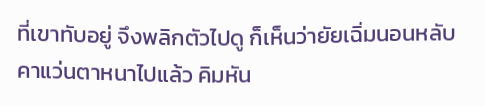ที่เขาทับอยู่ จึงพลิกตัวไปดู ก็เห็นว่ายัยเฉิ่มนอนหลับคาแว่นตาหนาไปแล้ว คิมหัน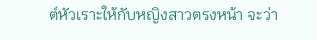ต์หัวเราะให้กับหญิงสาวตรงหน้า จะว่า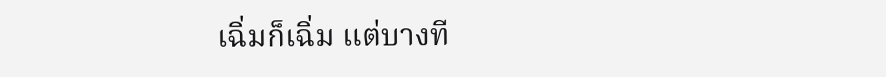เฉิ่มก็เฉิ่ม แต่บางที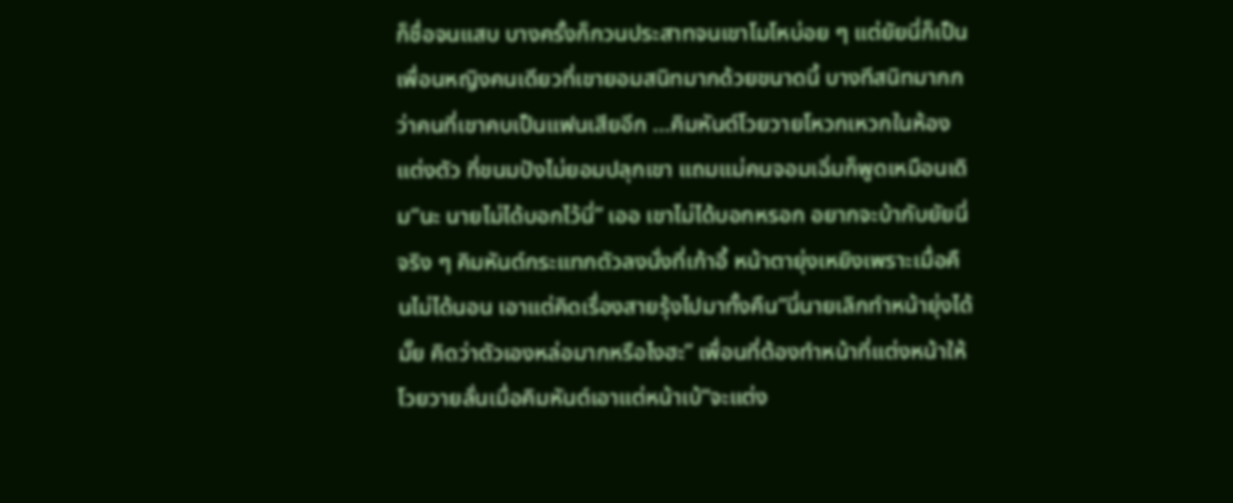ก็ชื่อจนแสบ บางครั้งก็กวนประสาทจนเขาโมโหบ่อย ๆ แต่ยัยนี่ก็เป็นเพื่อนหญิงคนเดียวที่เขายอมสนิทมากด้วยขนาดนี้ บางทีสนิทมากกว่าคนที่เขาคบเป็นแฟนเสียอีก ...คิมหันต์โวยวายโหวกเหวกในห้องแต่งตัว ที่ขนมปังไม่ยอมปลุกเขา แถมแม่คนจอมเฉิ่มก็พูดเหมือนเดิม“นะ นายไม่ได้บอกไว้นี่” เออ เขาไม่ได้บอกหรอก อยากจะบ้ากับยัยนี่จริง ๆ คิมหันต์กระแทกตัวลงนั่งที่เก้าอี้ หน้าตายุ่งเหยิงเพราะเมื่อคืนไม่ได้นอน เอาแต่คิดเรื่องสายรุ้งไปมาทั้งคืน“นี่นายเลิกทำหน้ายุ่งได้มั๊ย คิดว่าตัวเองหล่อมากหรือไงฮะ” เพื่อนที่ต้องทำหน้าที่แต่งหน้าให้โวยวายลั่นเมื่อคิมหันต์เอาแต่หน้าเบ้“จะแต่ง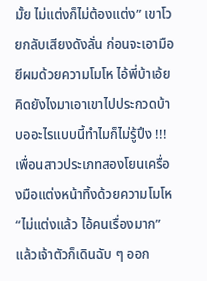มั้ย ไม่แต่งก็ไม่ต้องแต่ง” เขาโวยกลับเสียงดังลั่น ก่อนจะเอามือยีผมด้วยความโมโห ไอ้พี่บ้าเอ้ย คิดยังไงมาเอาเขาไปประกวดบ้าบออะไรแบบนี้ทำไมก็ไม่รู้ปึง !!! เพื่อนสาวประเภทสองโยนเครื่องมือแต่งหน้าทิ้งด้วยความโมโห“ไม่แต่งแล้ว ไอ้คนเรื่องมาก” แล้วเจ้าตัวก็เดินฉับ ๆ ออก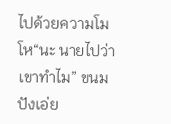ไปด้วยความโมโห“นะ นายไปว่าเขาทำไม” ขนมปังเอ่ย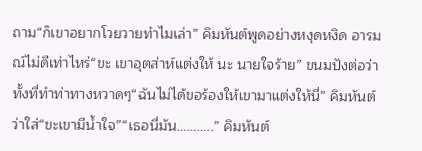ถาม“ก็เขาอยากโวยวายทำไมเล่า” คิมหันต์พูดอย่างหงุดหงิด อารมณ์ไม่ดีเท่าไหร่“ขะ เขาอุตส่าห์แต่งให้ นะ นายใจร้าย” ขนมปังต่อว่า ทั้งที่ทำท่าทางหวาดๆ“ฉันไม่ได้ขอร้องให้เขามาแต่งให้นี่” คิมหันต์ว่าใส่“ขะเขามีน้ำใจ”“เธอนี่มัน………..” คิมหันต์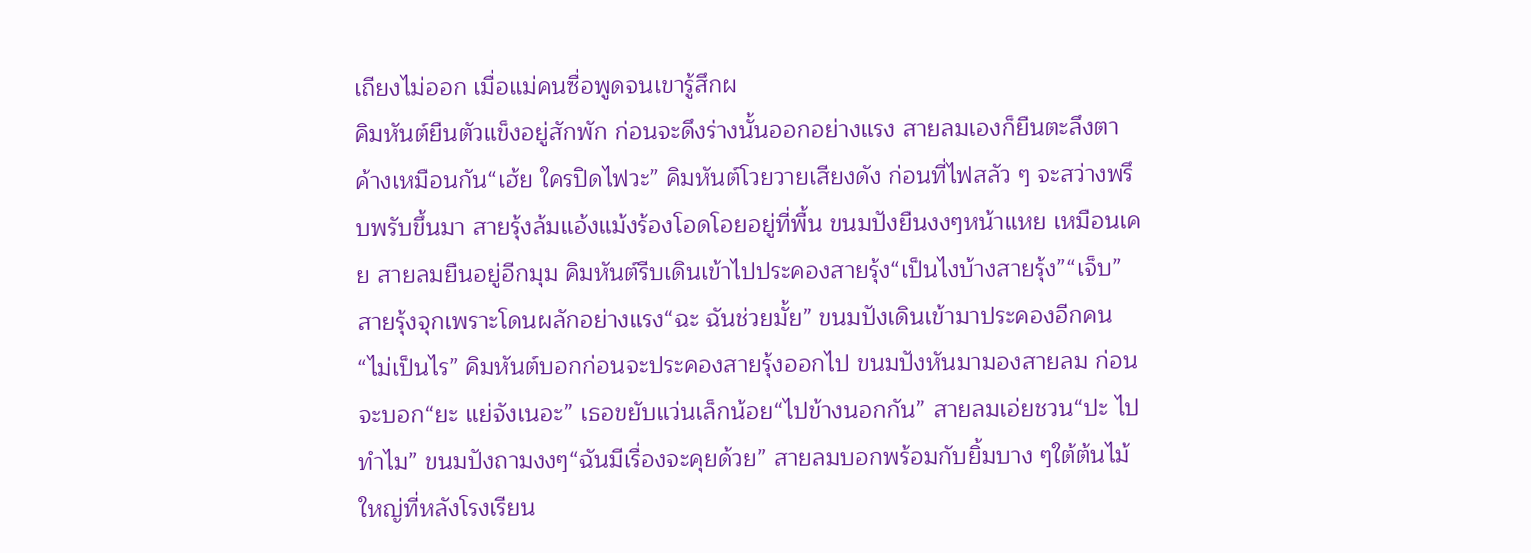เถียงไม่ออก เมื่อแม่คนซื่อพูดจนเขารู้สึกผ
คิมหันต์ยืนตัวแข็งอยู่สักพัก ก่อนจะดึงร่างนั้นออกอย่างแรง สายลมเองก็ยืนตะลึงตาค้างเหมือนกัน“เฮ้ย ใครปิดไฟวะ” คิมหันต์โวยวายเสียงดัง ก่อนที่ไฟสลัว ๆ จะสว่างพรึบพรับขึ้นมา สายรุ้งล้มแอ้งแม้งร้องโอดโอยอยู่ที่พื้น ขนมปังยืนงงๆหน้าแหย เหมือนเคย สายลมยืนอยู่อีกมุม คิมหันต์รีบเดินเข้าไปประคองสายรุ้ง“เป็นไงบ้างสายรุ้ง”“เจ็บ” สายรุ้งจุกเพราะโดนผลักอย่างแรง“ฉะ ฉันช่วยมั้ย” ขนมปังเดินเข้ามาประคองอีกคน“ไม่เป็นไร” คิมหันต์บอกก่อนจะประคองสายรุ้งออกไป ขนมปังหันมามองสายลม ก่อนจะบอก“ยะ แย่จังเนอะ” เธอขยับแว่นเล็กน้อย“ไปข้างนอกกัน” สายลมเอ่ยชวน“ปะ ไปทำไม” ขนมปังถามงงๆ“ฉันมีเรื่องจะคุยด้วย” สายลมบอกพร้อมกับยิ้มบาง ๆใต้ต้นไม้ใหญ่ที่หลังโรงเรียน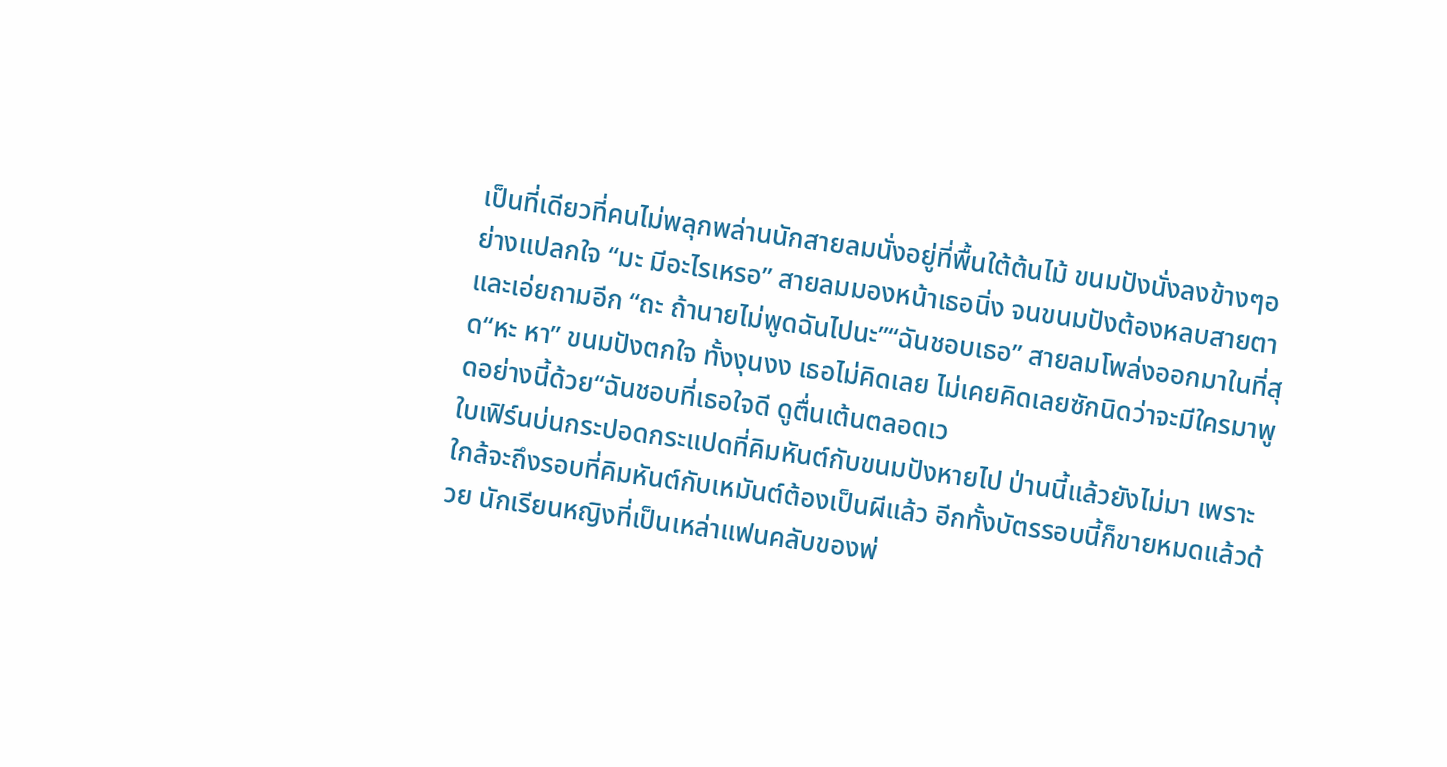เป็นที่เดียวที่คนไม่พลุกพล่านนักสายลมนั่งอยู่ที่พื้นใต้ต้นไม้ ขนมปังนั่งลงข้างๆอย่างแปลกใจ “มะ มีอะไรเหรอ” สายลมมองหน้าเธอนิ่ง จนขนมปังต้องหลบสายตาและเอ่ยถามอีก “ถะ ถ้านายไม่พูดฉันไปนะ”“ฉันชอบเธอ” สายลมโพล่งออกมาในที่สุด“หะ หา” ขนมปังตกใจ ทั้งงุนงง เธอไม่คิดเลย ไม่เคยคิดเลยซักนิดว่าจะมีใครมาพูดอย่างนี้ด้วย“ฉันชอบที่เธอใจดี ดูตื่นเต้นตลอดเว
ใบเฟิร์นบ่นกระปอดกระแปดที่คิมหันต์กับขนมปังหายไป ป่านนี้แล้วยังไม่มา เพราะใกล้จะถึงรอบที่คิมหันต์กับเหมันต์ต้องเป็นผีแล้ว อีกทั้งบัตรรอบนี้ก็ขายหมดแล้วด้วย นักเรียนหญิงที่เป็นเหล่าแฟนคลับของพ่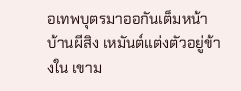อเทพบุตรมาออกันเต็มหน้าบ้านผีสิง เหมันต์แต่งตัวอยู่ข้างใน เขาม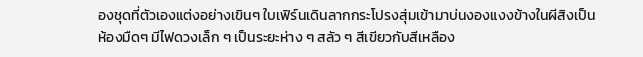องชุดที่ตัวเองแต่งอย่างเขินๆ ใบเฟิร์นเดินลากกระโปรงสุ่มเข้ามาบ่นงองแงงข้างในผีสิงเป็นห้องมืดๆ มีไฟดวงเล็ก ๆ เป็นระยะห่าง ๆ สลัว ๆ สีเขียวกับสีเหลือง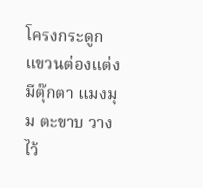โครงกระดูกแขวนต่องแต่ง มีตุ๊กตา แมงมุม ตะขาบ วางไว้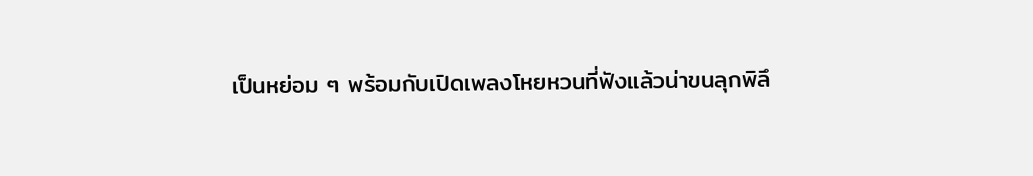เป็นหย่อม ๆ พร้อมกับเปิดเพลงโหยหวนที่ฟังแล้วน่าขนลุกพิลึ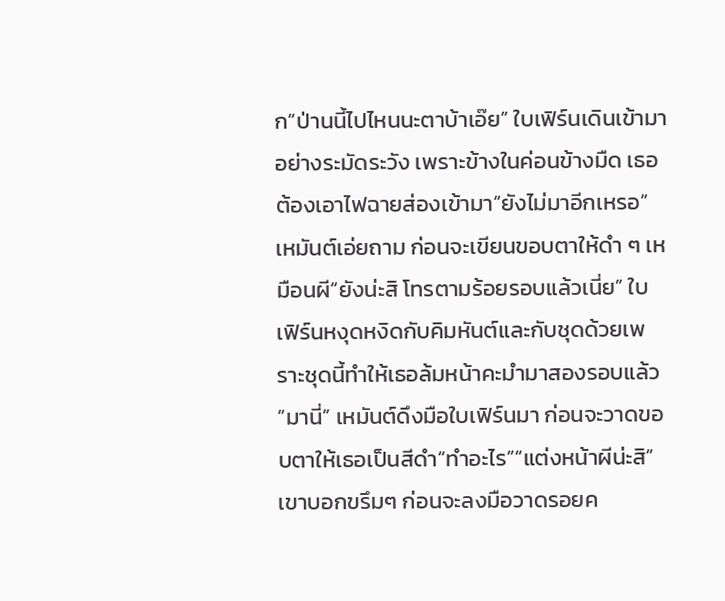ก“ป่านนี้ไปไหนนะตาบ้าเอ๊ย” ใบเฟิร์นเดินเข้ามาอย่างระมัดระวัง เพราะข้างในค่อนข้างมืด เธอต้องเอาไฟฉายส่องเข้ามา“ยังไม่มาอีกเหรอ” เหมันต์เอ่ยถาม ก่อนจะเขียนขอบตาให้ดำ ๆ เหมือนผี“ยังน่ะสิ โทรตามร้อยรอบแล้วเนี่ย” ใบเฟิร์นหงุดหงิดกับคิมหันต์และกับชุดด้วยเพราะชุดนี้ทำให้เธอล้มหน้าคะมำมาสองรอบแล้ว“มานี่” เหมันต์ดึงมือใบเฟิร์นมา ก่อนจะวาดขอบตาให้เธอเป็นสีดำ“ทำอะไร”“แต่งหน้าผีน่ะสิ” เขาบอกขรึมๆ ก่อนจะลงมือวาดรอยค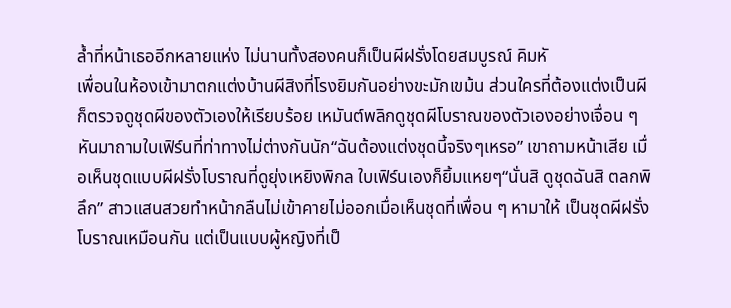ล้ำที่หน้าเธออีกหลายแห่ง ไม่นานทั้งสองคนก็เป็นผีฝรั่งโดยสมบูรณ์ คิมหั
เพื่อนในห้องเข้ามาตกแต่งบ้านผีสิงที่โรงยิมกันอย่างขะมักเขม้น ส่วนใครที่ต้องแต่งเป็นผีก็ตรวจดูชุดผีของตัวเองให้เรียบร้อย เหมันต์พลิกดูชุดผีโบราณของตัวเองอย่างเจื่อน ๆ หันมาถามใบเฟิร์นที่ท่าทางไม่ต่างกันนัก“ฉันต้องแต่งชุดนี้จริงๆเหรอ” เขาถามหน้าเสีย เมื่อเห็นชุดแบบผีฝรั่งโบราณที่ดูยุ่งเหยิงพิกล ใบเฟิร์นเองก็ยิ้มแหยๆ“นั่นสิ ดูชุดฉันสิ ตลกพิลึก” สาวแสนสวยทำหน้ากลืนไม่เข้าคายไม่ออกเมื่อเห็นชุดที่เพื่อน ๆ หามาให้ เป็นชุดผีฝรั่งโบราณเหมือนกัน แต่เป็นแบบผู้หญิงที่เป็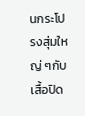นกระโปรงสุ่มใหญ่ ๆกับเสื้อปิด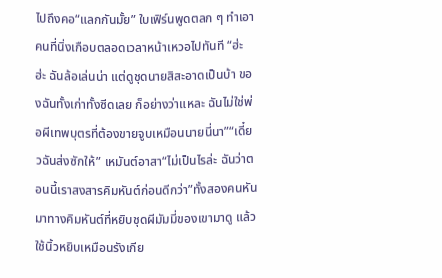ไปถึงคอ“แลกกันมั้ย” ใบเฟิร์นพูดตลก ๆ ทำเอาคนที่นิ่งเกือบตลอดเวลาหน้าเหวอไปทันที “ฮ่ะ ฮ่ะ ฉันล้อเล่นน่า แต่ดูชุดนายสิสะอาดเป็นบ้า ของฉันทั้งเก่าทั้งซีดเลย ก็อย่างว่าแหละ ฉันไม่ใช่พ่อผีเทพบุตรที่ต้องขายจูบเหมือนนายนี่นา”“เดี๋ยวฉันส่งซักให้” เหมันต์อาสา“ไม่เป็นไรล่ะ ฉันว่าตอนนี้เราสงสารคิมหันต์ก่อนดีกว่า”ทั้งสองคนหันมาทางคิมหันต์ที่หยิบชุดผีมัมมี่ของเขามาดู แล้วใช้นิ้วหยิบเหมือนรังเกีย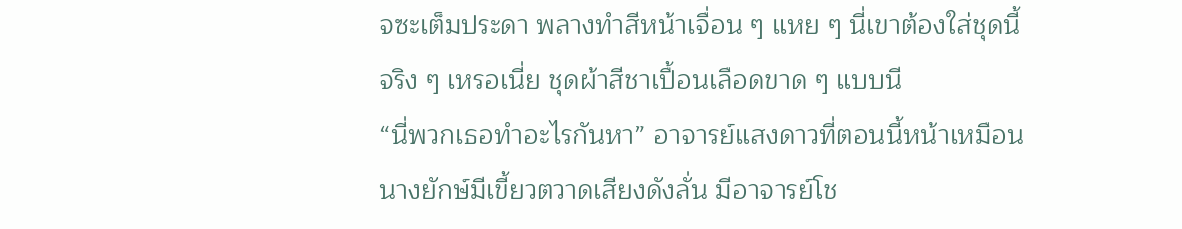จซะเต็มประดา พลางทำสีหน้าเจื่อน ๆ แหย ๆ นี่เขาต้องใส่ชุดนี้จริง ๆ เหรอเนี่ย ชุดผ้าสีชาเปื้อนเลือดขาด ๆ แบบนี
“นี่พวกเธอทำอะไรกันหา” อาจารย์แสงดาวที่ตอนนี้หน้าเหมือนนางยักษ์มีเขี้ยวตวาดเสียงดังลั่น มีอาจารย์โช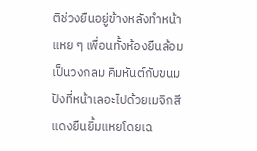ติช่วงยืนอยู่ข้างหลังทำหน้าแหย ๆ เพื่อนทั้งห้องยืนล้อมเป็นวงกลม คิมหันต์กับขนมปังที่หน้าเลอะไปด้วยเมจิกสีแดงยืนยิ้มแหยโดยเฉ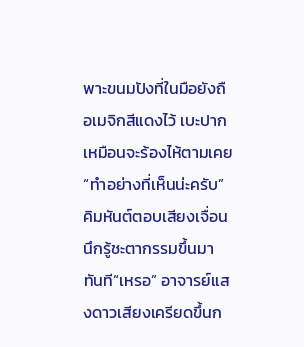พาะขนมปังที่ในมือยังถือเมจิกสีแดงไว้ เบะปากเหมือนจะร้องไห้ตามเคย“ทำอย่างที่เห็นน่ะครับ” คิมหันต์ตอบเสียงเจื่อน นึกรู้ชะตากรรมขึ้นมาทันที“เหรอ” อาจารย์แสงดาวเสียงเครียดขึ้นก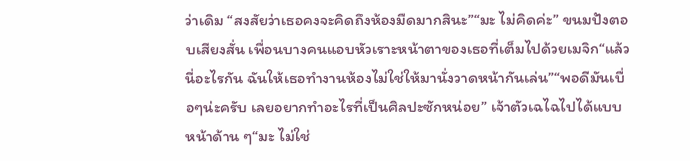ว่าเดิม “สงสัยว่าเธอคงจะคิดถึงห้องมืดมากสินะ”“มะ ไม่คิดค่ะ” ขนมปังตอบเสียงสั่น เพื่อนบางคนแอบหัวเราะหน้าตาของเธอที่เต็มไปด้วยเมจิก“แล้วนี่อะไรกัน ฉันให้เธอทำงานห้องไม่ใช่ให้มานั่งวาดหน้ากันเล่น”“พอดีมันเบื่อๆน่ะครับ เลยอยากทำอะไรที่เป็นศิลปะซักหน่อย” เจ้าตัวเฉไฉไปได้แบบหน้าด้าน ๆ“มะ ไม่ใช่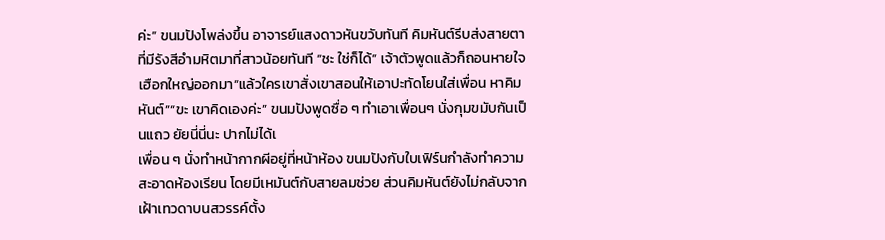ค่ะ” ขนมปังโพล่งขึ้น อาจารย์แสงดาวหันขวับทันที คิมหันต์รีบส่งสายตาที่มีรังสีอำมหิตมาที่สาวน้อยทันที “ชะ ใช่ก็ได้” เจ้าตัวพูดแล้วก็ถอนหายใจเฮือกใหญ่ออกมา“แล้วใครเขาสั่งเขาสอนให้เอาปะทัดโยนใส่เพื่อน หาคิมหันต์”“ขะ เขาคิดเองค่ะ” ขนมปังพูดซื่อ ๆ ทำเอาเพื่อนๆ นั่งกุมขมับกันเป็นแถว ยัยนี่นี่นะ ปากไม่ได้เ
เพื่อน ๆ นั่งทำหน้ากากผีอยู่ที่หน้าห้อง ขนมปังกับใบเฟิร์นกำลังทำความสะอาดห้องเรียน โดยมีเหมันต์กับสายลมช่วย ส่วนคิมหันต์ยังไม่กลับจากเฝ้าเทวดาบนสวรรค์ตั้ง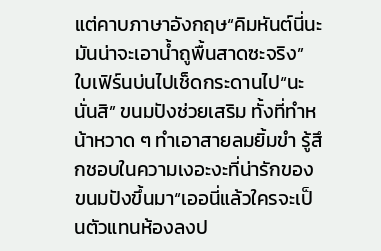แต่คาบภาษาอังกฤษ“คิมหันต์นี่นะ มันน่าจะเอาน้ำถูพื้นสาดซะจริง” ใบเฟิร์นบ่นไปเช็ดกระดานไป“นะ นั่นสิ” ขนมปังช่วยเสริม ทั้งที่ทำหน้าหวาด ๆ ทำเอาสายลมยิ้มขำ รู้สึกชอบในความเงอะงะที่น่ารักของขนมปังขึ้นมา“เออนี่แล้วใครจะเป็นตัวแทนห้องลงป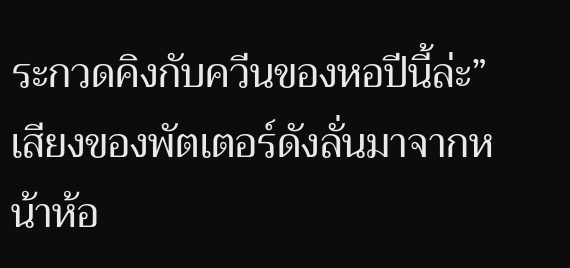ระกวดคิงกับควีนของหอปีนี้ล่ะ” เสียงของพัตเตอร์ดังลั่นมาจากหน้าห้อ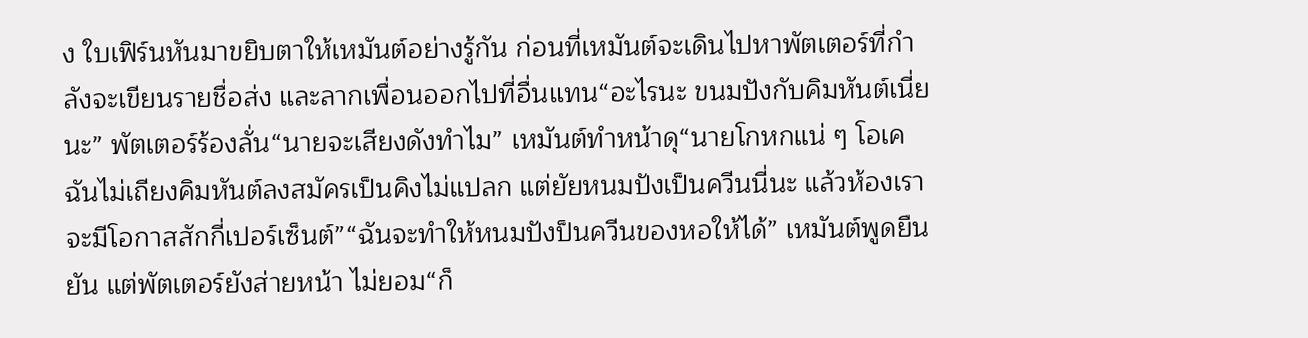ง ใบเฟิร์นหันมาขยิบตาให้เหมันต์อย่างรู้กัน ก่อนที่เหมันต์จะเดินไปหาพัตเตอร์ที่กำลังจะเขียนรายชื่อส่ง และลากเพื่อนออกไปที่อื่นแทน“อะไรนะ ขนมปังกับคิมหันต์เนี่ยนะ” พัตเตอร์ร้องลั่น“นายจะเสียงดังทำไม” เหมันต์ทำหน้าดุ“นายโกหกแน่ ๆ โอเคฉันไม่เถียงคิมหันต์ลงสมัครเป็นคิงไม่แปลก แต่ยัยหนมปังเป็นควีนนี่นะ แล้วห้องเราจะมีโอกาสสักกี่เปอร์เซ็นต์”“ฉันจะทำให้หนมปังป็นควีนของหอให้ได้” เหมันต์พูดยืนยัน แต่พัตเตอร์ยังส่ายหน้า ไม่ยอม“ก็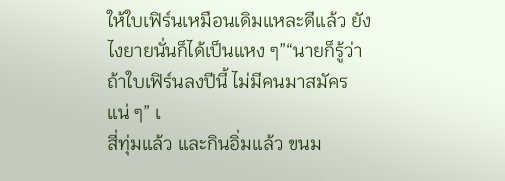ให้ใบเฟิร์นเหมือนเดิมแหละดีแล้ว ยังไงยายนั่นก็ได้เป็นแหง ๆ”“นายก็รู้ว่าถ้าใบเฟิร์นลงปีนี้ ไม่มีคนมาสมัครแน่ ๆ” เ
สี่ทุ่มแล้ว และกินอิ่มแล้ว ขนม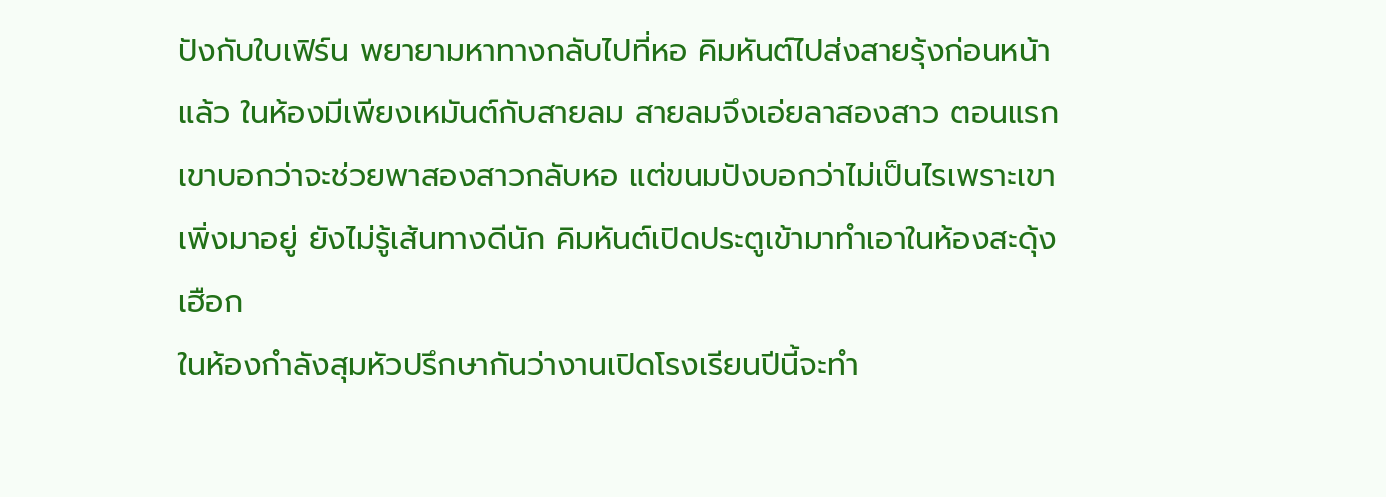ปังกับใบเฟิร์น พยายามหาทางกลับไปที่หอ คิมหันต์ไปส่งสายรุ้งก่อนหน้าแล้ว ในห้องมีเพียงเหมันต์กับสายลม สายลมจึงเอ่ยลาสองสาว ตอนแรกเขาบอกว่าจะช่วยพาสองสาวกลับหอ แต่ขนมปังบอกว่าไม่เป็นไรเพราะเขาเพิ่งมาอยู่ ยังไม่รู้เส้นทางดีนัก คิมหันต์เปิดประตูเข้ามาทำเอาในห้องสะดุ้ง เฮือก
ในห้องกำลังสุมหัวปรึกษากันว่างานเปิดโรงเรียนปีนี้จะทำ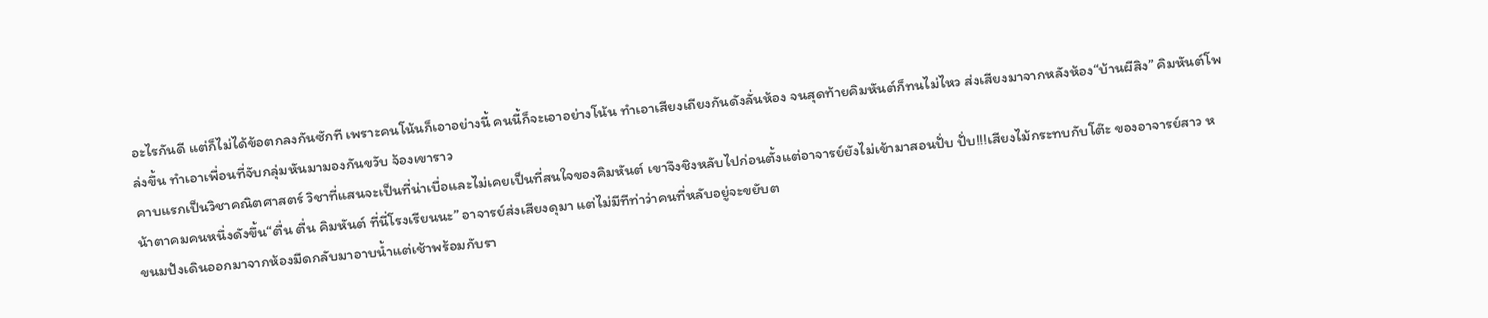อะไรกันดี แต่ก็ไม่ได้ข้อตกลงกันซักที เพราะคนโน้นก็เอาอย่างนี้ คนนี้ก็จะเอาอย่างโน้น ทำเอาเสียงเถียงกันดังลั่นห้อง จนสุดท้ายคิมหันต์ก็ทนไม่ไหว ส่งเสียงมาจากหลังห้อง“บ้านผีสิง” คิมหันต์โพล่งขึ้น ทำเอาเพื่อนที่จับกลุ่มหันมามองกันขวับ จ้องเขาราว
คาบแรกเป็นวิชาคณิตศาสตร์ วิชาที่แสนจะเป็นที่น่าเบื่อและไม่เคยเป็นที่สนใจของคิมหันต์ เขาจึงชิงหลับไปก่อนตั้งแต่อาจารย์ยังไม่เข้ามาสอนปั่บ ปั่บ!!!เสียงไม้กระทบกับโต๊ะ ของอาจารย์สาว หน้าตาคมคนหนึ่งดังขึ้น“ตื่น ตื่น คิมหันต์ ที่นี่โรงเรียนนะ” อาจารย์ส่งเสียงดุมา แต่ไม่มีทีท่าว่าคนที่หลับอยู่จะขยับต
ขนมปังเดินออกมาจากห้องมืดกลับมาอาบน้ำแต่เช้าพร้อมกับรา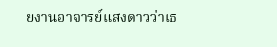ยงานอาจารย์แสงดาวว่าเธ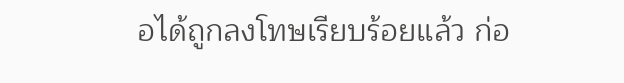อได้ถูกลงโทษเรียบร้อยแล้ว ก่อ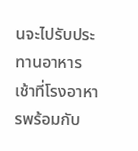นจะไปรับประทานอาหารเช้าที่โรงอาหารพร้อมกับ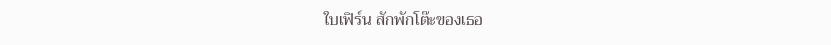ใบเฟิร์น สักพักโต๊ะของเธอ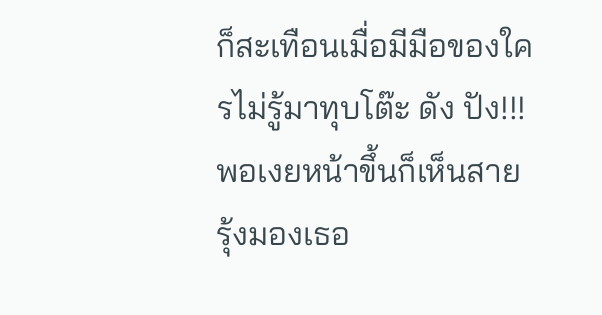ก็สะเทือนเมื่อมีมือของใครไม่รู้มาทุบโต๊ะ ดัง ปัง!!! พอเงยหน้าขึ้นก็เห็นสายรุ้งมองเธอ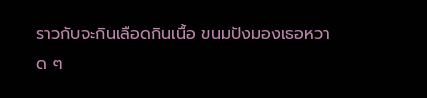ราวกับจะกินเลือดกินเนื้อ ขนมปังมองเธอหวาด ๆ